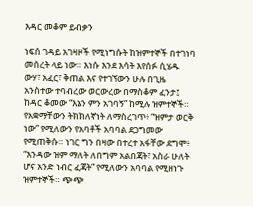እዳር መቆም ይብቃን

ነፍሰ ገዳይ አገዛዞች የሚነግሱት ከዝምተኞች በተገነባ መሰረት ላይ ነው። እነሱ እንደ እሳት እየሰፉ ሲሄዱ ውሃ፣ አፈር፣ ቅጠል እና የተገኘውን ሁሉ በጊዜ አንስተው ተባብረው ወርውረው በማስቆም ፈንታ፤ ከዳር ቆመው “እኔን ምን አገባኝ” ከሚሉ ዝምተኞች። የአቋማቸውን ትክክለኛነት ለማስረገጥ፥ “ዝምታ ወርቅ ነው” የሚለውን የአባቶች አባባል ደጋግመው የሚጠቅሱ። ነገር ግን በዛው በተረተ አፋቸው ደግሞ፥ “እንዳው ዝም ማለት ለበግም አልበጃት፣ አስራ ሁለት ሆና አንድ ነብር ፈጃት” የሚለውን አባባል የሚዘነጉ ዝምተኞች። ጭጭ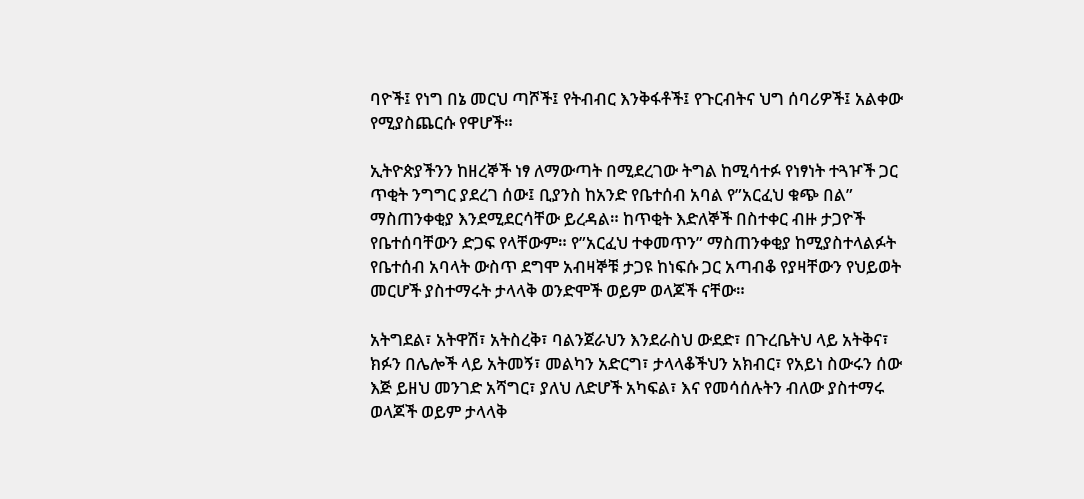ባዮች፤ የነግ በኔ መርህ ጣሾች፤ የትብብር እንቅፋቶች፤ የጉርብትና ህግ ሰባሪዎች፤ አልቀው የሚያስጨርሱ የዋሆች።

ኢትዮጵያችንን ከዘረኞች ነፃ ለማውጣት በሚደረገው ትግል ከሚሳተፉ የነፃነት ተጓዦች ጋር ጥቂት ንግግር ያደረገ ሰው፤ ቢያንስ ከአንድ የቤተሰብ አባል የ”አርፈህ ቁጭ በል” ማስጠንቀቂያ እንደሚደርሳቸው ይረዳል። ከጥቂት እድለኞች በስተቀር ብዙ ታጋዮች የቤተሰባቸውን ድጋፍ የላቸውም። የ”አርፈህ ተቀመጥን” ማስጠንቀቂያ ከሚያስተላልፉት የቤተሰብ አባላት ውስጥ ደግሞ አብዛኞቹ ታጋዩ ከነፍሱ ጋር አጣብቆ የያዛቸውን የህይወት መርሆች ያስተማሩት ታላላቅ ወንድሞች ወይም ወላጆች ናቸው።

አትግደል፣ አትዋሽ፣ አትስረቅ፣ ባልንጀራህን እንደራስህ ውደድ፣ በጉረቤትህ ላይ አትቅና፣ ክፉን በሌሎች ላይ አትመኝ፣ መልካን አድርግ፣ ታላላቆችህን አክብር፣ የአይነ ስውሩን ሰው እጅ ይዘህ መንገድ አሻግር፣ ያለህ ለድሆች አካፍል፣ እና የመሳሰሉትን ብለው ያስተማሩ ወላጆች ወይም ታላላቅ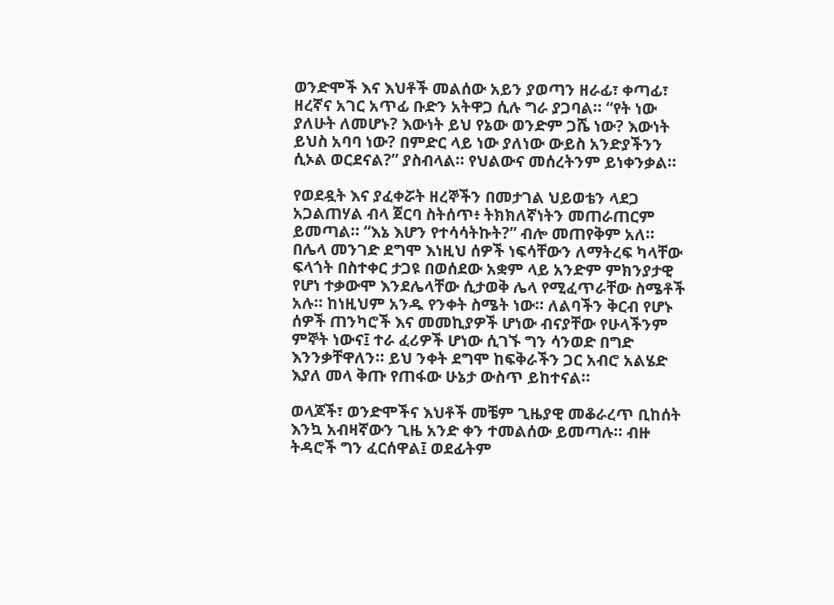ወንድሞች እና እህቶች መልሰው አይን ያወጣን ዘራፊ፣ ቀጣፊ፣ ዘረኛና አገር አጥፊ ቡድን አትዋጋ ሲሉ ግራ ያጋባል። “የት ነው ያለሁት ለመሆኑ? እውነት ይህ የኔው ወንድም ጋሼ ነው? እውነት ይህስ አባባ ነው? በምድር ላይ ነው ያለነው ውይስ አንድያችንን ሲኦል ወርደናል?” ያስብላል። የህልውና መሰረትንም ይነቀንቃል።

የወደዷት እና ያፈቀሯት ዘረኞችን በመታገል ህይወቴን ላደጋ አጋልጠሃል ብላ ጀርባ ስትሰጥ፥ ትክክለኛነትን መጠራጠርም ይመጣል። “እኔ እሆን የተሳሳትኩት?” ብሎ መጠየቅም አለ። በሌላ መንገድ ደግሞ እነዚህ ሰዎች ነፍሳቸውን ለማትረፍ ካላቸው ፍላጎት በስተቀር ታጋዩ በወሰደው አቋም ላይ አንድም ምክንያታዊ የሆነ ተቃውሞ እንደሌላቸው ሲታወቅ ሌላ የሚፈጥራቸው ስሜቶች አሉ። ከነዚህም አንዱ የንቀት ስሜት ነው። ለልባችን ቅርብ የሆኑ ሰዎች ጠንካሮች እና መመኪያዎች ሆነው ብናያቸው የሁላችንም ምኞት ነውና፤ ተራ ፈሪዎች ሆነው ሲገኙ ግን ሳንወድ በግድ እንንቃቸዋለን። ይህ ንቀት ደግሞ ከፍቅራችን ጋር አብሮ አልሄድ እያለ መላ ቅጡ የጠፋው ሁኔታ ውስጥ ይከተናል።

ወላጆች፣ ወንድሞችና እህቶች መቼም ጊዜያዊ መቆራረጥ ቢከሰት እንኳ አብዛኛውን ጊዜ አንድ ቀን ተመልሰው ይመጣሉ። ብዙ ትዳሮች ግን ፈርሰዋል፤ ወደፊትም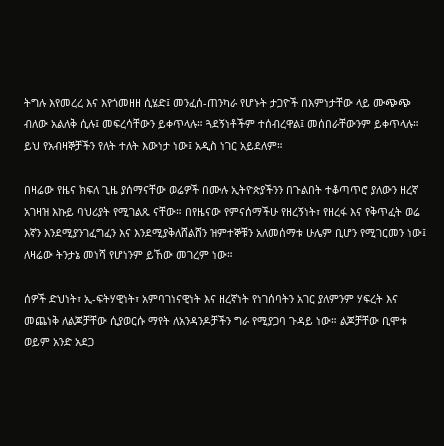ትግሉ እየመረረ እና እየጎመዘዘ ሲሄድ፤ መንፈሰ-ጠንካራ የሆኑት ታጋዮች በእምነታቸው ላይ ሙጭጭ ብለው አልለቅ ሲሉ፤ መፍረሳቸውን ይቀጥላሉ። ጓደኝነቶችም ተሰብረዋል፤ መሰበራቸውንም ይቀጥላሉ። ይህ የአብዛኞቻችን የለት ተለት እውነታ ነው፤ አዲስ ነገር አይደለም።

በዛሬው የዜና ክፍለ ጊዜ ያሰማናቸው ወሬዎች በሙሉ ኢትዮጵያችንን በጉልበት ተቆጣጥሮ ያለውን ዘረኛ አገዛዝ እኩይ ባህሪያት የሚገልጹ ናቸው። በየዜናው የምናሰማችሁ የዘረኝነት፣ የዘረፋ እና የቅጥፈት ወሬ እኛን እንደሚያንገፈግፈን እና እንደሚያቅለሸልሸን ዝምተኞቹን አለመሰማቱ ሁሌም ቢሆን የሚገርመን ነው፤ ለዛሬው ትንታኔ መነሻ የሆነንም ይኸው መገረም ነው።

ሰዎች ድህነት፣ ኢ-ፍትሃዊነት፣ አምባገነናዊነት እና ዘረኛነት የነገሰባትን አገር ያለምንም ሃፍረት እና መጨነቅ ለልጆቻቸው ሲያወርሱ ማየት ለአንዳንዶቻችን ግራ የሚያጋባ ጉዳይ ነው። ልጆቻቸው ቢሞቱ ወይም አንድ አደጋ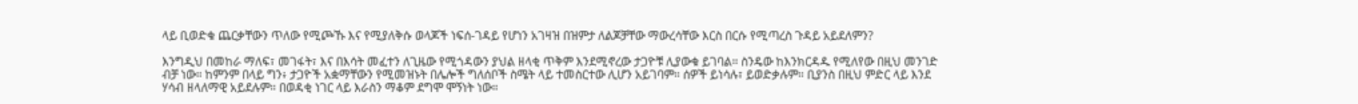ላይ ቢወድቁ ጨርቃቸውን ጥለው የሚጮኹ እና የሚያለቅሱ ወላጆች ነፍሰ-ገዳይ የሆነን አገዛዝ በዝምታ ለልጆቻቸው ማውረሳቸው እርስ በርሱ የሚጣረስ ጉዳይ አይደለምን?

እንግዲህ በመከራ ማለፍ፣ መገፋት፣ እና በእሳት መፈተን ለጊዜው የሚጎዳውን ያህል ዘላቂ ጥቅም እንደሚኖረው ታጋዮቹ ሊያውቁ ይገባል። ስንዴው ከእንክርዳዱ የሚለየው በዚህ መንገድ ብቻ ነው። ከምንም በላይ ግን፥ ታጋዮች አቋማቸውን የሚመዝኑት በሌሎች ግለሰቦች ስሜት ላይ ተመስርተው ሊሆን አይገባም። ሰዎች ይነሳሉ፣ ይወድቃሉም። ቢያንስ በዚህ ምድር ላይ እንደ ሃሳብ ዘላለማዊ አይደሉም። በወዳቂ ነገር ላይ እራስን ማቆም ደግሞ ሞኝነት ነው።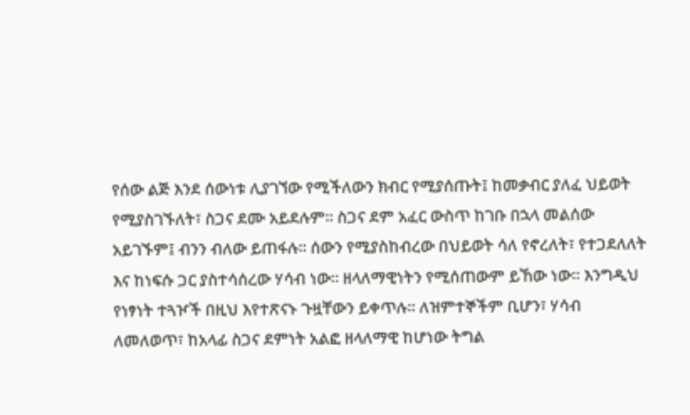የሰው ልጅ እንደ ሰውነቱ ሊያገኘው የሚችለውን ክብር የሚያሰጡት፤ ከመቃብር ያለፈ ህይወት የሚያስገኙለት፣ ስጋና ደሙ አይደሉም። ስጋና ደም አፈር ውስጥ ከገቡ በኋላ መልሰው አይገኙም፤ ብንን ብለው ይጠፋሉ። ሰውን የሚያስከብረው በህይወት ሳለ የኖረለት፣ የተጋደለለት እና ከነፍሱ ጋር ያስተሳሰረው ሃሳብ ነው። ዘላለማዊነትን የሚሰጠውም ይኸው ነው። እንግዲህ የነፃነት ተጓዦች በዚህ እየተጽናኑ ጉዟቸውን ይቀጥሉ። ለዝምተኞችም ቢሆን፣ ሃሳብ ለመለወጥ፣ ከአላፊ ስጋና ደምነት አልፎ ዘላለማዊ ከሆነው ትግል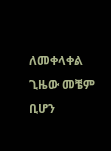ለመቀላቀል ጊዜው መቼም ቢሆን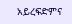አይረፍድምና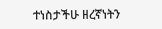ተነስታችሁ ዘረኛነትን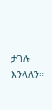ታገሉ እንላለን።